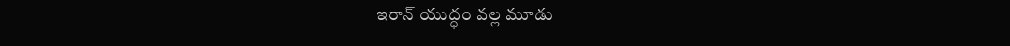ఇరాన్ యుద్ధం వల్ల మూడు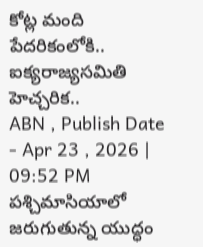కోట్ల మంది పేదరికంలోకి.. ఐక్యరాజ్యసమితి హెచ్చరిక..
ABN , Publish Date - Apr 23 , 2026 | 09:52 PM
పశ్చిమాసియాలో జరుగుతున్న యుద్ధం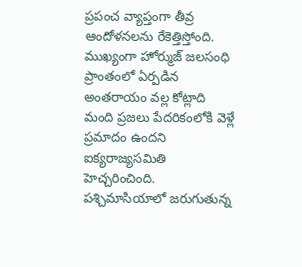ప్రపంచ వ్యాప్తంగా తీవ్ర ఆందోళనలను రేకెత్తిస్తోంది. ముఖ్యంగా హోర్ముజ్ జలసంధి ప్రాంతంలో ఏర్పడిన అంతరాయం వల్ల కోట్లాది మంది ప్రజలు పేదరికంలోకి వెళ్లే ప్రమాదం ఉందని ఐక్యరాజ్యసమితి హెచ్చరించింది.
పశ్చిమాసియాలో జరుగుతున్న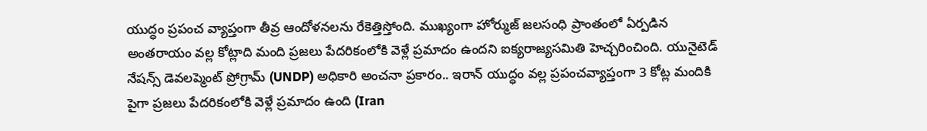యుద్ధం ప్రపంచ వ్యాప్తంగా తీవ్ర ఆందోళనలను రేకెత్తిస్తోంది. ముఖ్యంగా హోర్ముజ్ జలసంధి ప్రాంతంలో ఏర్పడిన అంతరాయం వల్ల కోట్లాది మంది ప్రజలు పేదరికంలోకి వెళ్లే ప్రమాదం ఉందని ఐక్యరాజ్యసమితి హెచ్చరించింది. యునైటెడ్ నేషన్స్ డెవలప్మెంట్ ప్రోగ్రామ్ (UNDP) అధికారి అంచనా ప్రకారం.. ఇరాన్ యుద్ధం వల్ల ప్రపంచవ్యాప్తంగా 3 కోట్ల మందికి పైగా ప్రజలు పేదరికంలోకి వెళ్లే ప్రమాదం ఉంది (Iran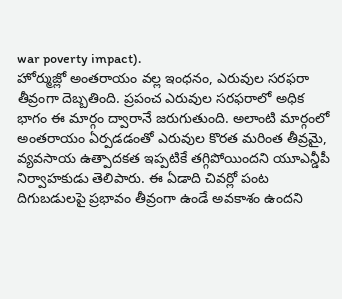war poverty impact).
హోర్ముజ్లో అంతరాయం వల్ల ఇంధనం, ఎరువుల సరఫరా తీవ్రంగా దెబ్బతింది. ప్రపంచ ఎరువుల సరఫరాలో అధిక భాగం ఈ మార్గం ద్వారానే జరుగుతుంది. అలాంటి మార్గంలో అంతరాయం ఏర్పడడంతో ఎరువుల కొరత మరింత తీవ్రమై, వ్యవసాయ ఉత్పాదకత ఇప్పటికే తగ్గిపోయిందని యూఎన్డీపీ నిర్వాహకుడు తెలిపారు. ఈ ఏడాది చివర్లో పంట దిగుబడులపై ప్రభావం తీవ్రంగా ఉండే అవకాశం ఉందని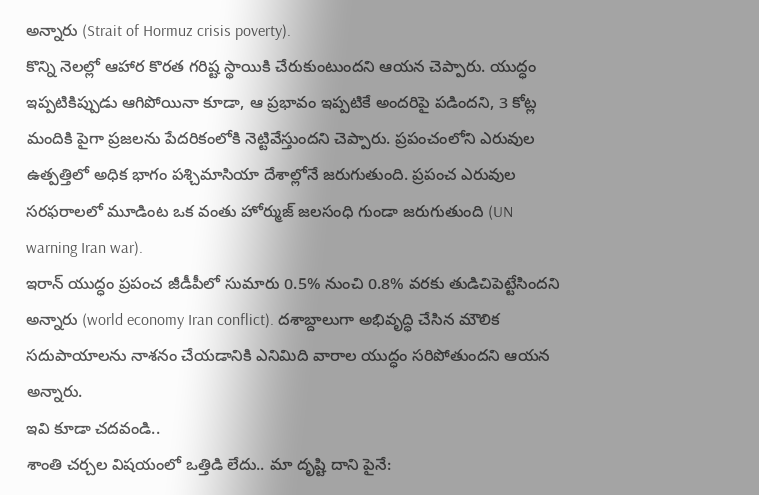అన్నారు (Strait of Hormuz crisis poverty).
కొన్ని నెలల్లో ఆహార కొరత గరిష్ట స్థాయికి చేరుకుంటుందని ఆయన చెప్పారు. యుద్ధం ఇప్పటికిప్పుడు ఆగిపోయినా కూడా, ఆ ప్రభావం ఇప్పటికే అందరిపై పడిందని, 3 కోట్ల మందికి పైగా ప్రజలను పేదరికంలోకి నెట్టివేస్తుందని చెప్పారు. ప్రపంచంలోని ఎరువుల ఉత్పత్తిలో అధిక భాగం పశ్చిమాసియా దేశాల్లోనే జరుగుతుంది. ప్రపంచ ఎరువుల సరఫరాలలో మూడింట ఒక వంతు హోర్ముజ్ జలసంధి గుండా జరుగుతుంది (UN warning Iran war).
ఇరాన్ యుద్ధం ప్రపంచ జీడీపీలో సుమారు 0.5% నుంచి 0.8% వరకు తుడిచిపెట్టేసిందని అన్నారు (world economy Iran conflict). దశాబ్దాలుగా అభివృద్ధి చేసిన మౌలిక సదుపాయాలను నాశనం చేయడానికి ఎనిమిది వారాల యుద్ధం సరిపోతుందని ఆయన అన్నారు.
ఇవి కూడా చదవండి..
శాంతి చర్చల విషయంలో ఒత్తిడి లేదు.. మా దృష్టి దాని పైనే: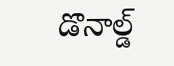డొనాల్డ్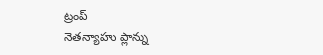ట్రంప్
నెతన్యాహు ప్లాన్ను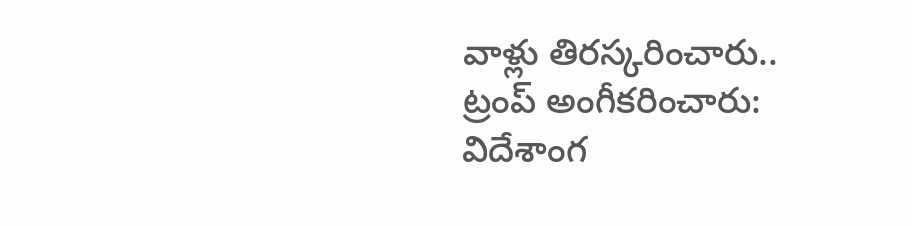వాళ్లు తిరస్కరించారు.. ట్రంప్ అంగీకరించారు: విదేశాంగ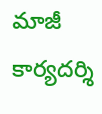మాజీ కార్యదర్శి